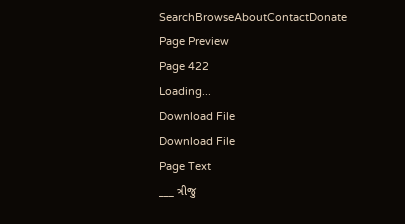SearchBrowseAboutContactDonate
Page Preview
Page 422
Loading...
Download File
Download File
Page Text
___ ત્રીજુ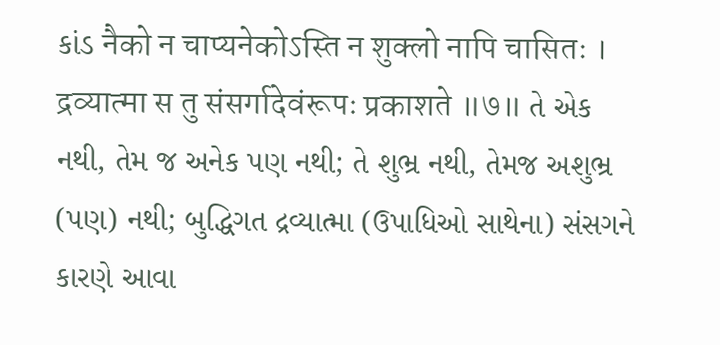કાંડ नैको न चाप्यनेकोऽस्ति न शुक्लो नापि चासितः । द्रव्यात्मा स तु संसर्गादेवंरूपः प्रकाशते ॥७॥ તે એક નથી, તેમ જ અનેક પણ નથી; તે શુભ્ર નથી, તેમજ અશુભ્ર (પણ) નથી; બુદ્ધિગત દ્રવ્યાત્મા (ઉપાધિઓ સાથેના) સંસગને કારણે આવા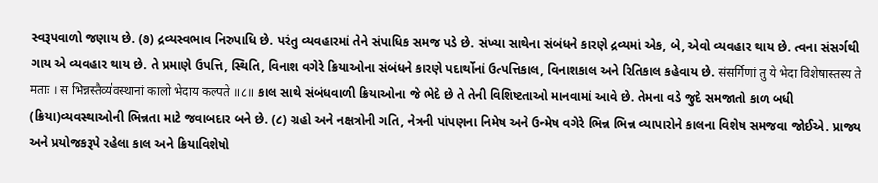સ્વરૂપવાળો જણાય છે. (૭) દ્રવ્યસ્વભાવ નિરુપાધિ છે. પરંતુ વ્યવહારમાં તેને સંપાધિક સમજ પડે છે. સંખ્યા સાથેના સંબંધને કારણે દ્રવ્યમાં એક, બે, એવો વ્યવહાર થાય છે. ત્વના સંસર્ગથી ગાય એ વ્યવહાર થાય છે. તે પ્રમાણે ઉપત્તિ, સ્થિતિ, વિનાશ વગેરે ક્રિયાઓના સંબંધને કારણે પદાર્થોનાં ઉત્પત્તિકાલ, વિનાશકાલ અને રિતિકાલ કહેવાય છે. संसर्गिणां तु ये भेदा विशेषास्तस्य ते मताः । स भिन्नस्तैव्य॑वस्थानां कालो भेदाय कल्पते ॥८॥ કાલ સાથે સંબંધવાળી ક્રિયાઓના જે ભેદે છે તે તેની વિશિષ્ટતાઓ માનવામાં આવે છે. તેમના વડે જુદે સમજાતો કાળ બધી (ક્રિયા)વ્યવસ્થાઓની ભિન્નતા માટે જવાબદાર બને છે. (૮) ગ્રહો અને નક્ષત્રોની ગતિ, નેત્રની પાંપણના નિમેષ અને ઉન્મેષ વગેરે ભિન્ન ભિન્ન વ્યાપારોને કાલના વિશેષ સમજવા જોઈએ. પ્રાજ્ય અને પ્રયોજકરૂપે રહેલા કાલ અને ક્રિયાવિશેષો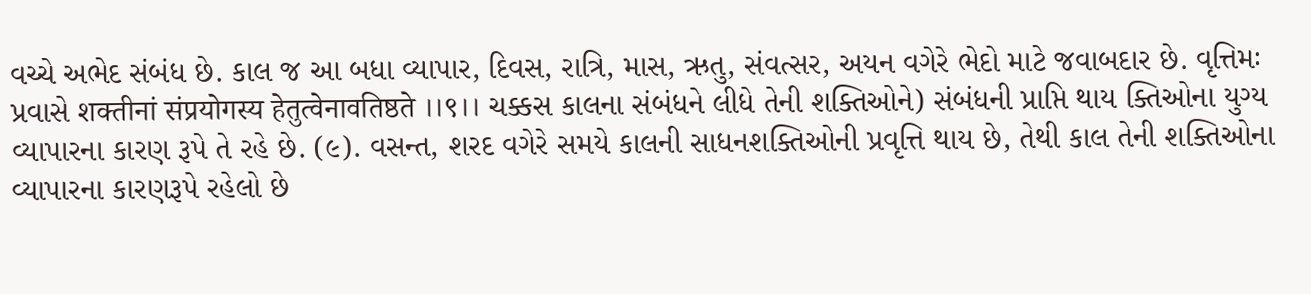વચ્ચે અભેદ સંબંધ છે. કાલ જ આ બધા વ્યાપાર, દિવસ, રાત્રિ, માસ, ઋતુ, સંવત્સર, અયન વગેરે ભેદો માટે જવાબદાર છે. વૃત્તિમઃ પ્રવાસે शक्तीनां संप्रयोगस्य हेतुत्वेनावतिष्ठते ।।९।। ચક્કસ કાલના સંબંધને લીધે તેની શક્તિઓને) સંબંધની પ્રાપ્તિ થાય ક્તિઓના યુગ્ય વ્યાપારના કારણ રૂપે તે રહે છે. (૯). વસન્ત, શરદ વગેરે સમયે કાલની સાધનશક્તિઓની પ્રવૃત્તિ થાય છે, તેથી કાલ તેની શક્તિઓના વ્યાપારના કારણરૂપે રહેલો છે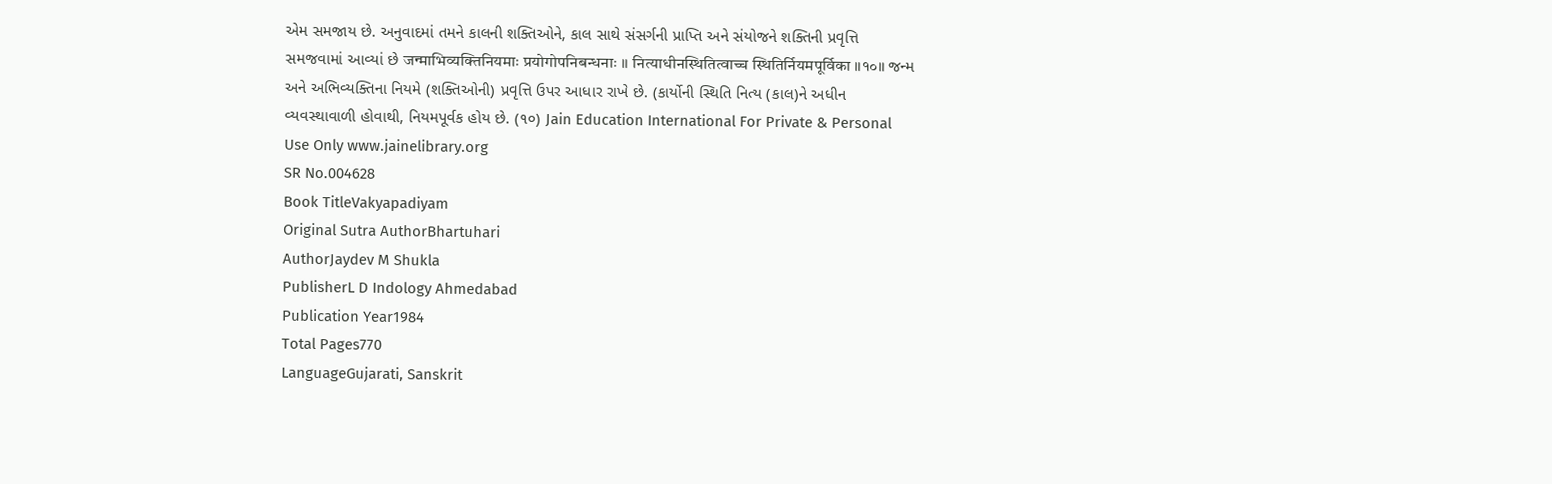એમ સમજાય છે. અનુવાદમાં તમને કાલની શક્તિઓને, કાલ સાથે સંસર્ગની પ્રાપ્તિ અને સંયોજને શક્તિની પ્રવૃત્તિ સમજવામાં આવ્યાં છે जन्माभिव्यक्तिनियमाः प्रयोगोपनिबन्धनाः ।। नित्याधीनस्थितित्वाच्च स्थितिर्नियमपूर्विका ॥१०॥ જન્મ અને અભિવ્યક્તિના નિયમે (શક્તિઓની) પ્રવૃત્તિ ઉપર આધાર રાખે છે. (કાર્યોની સ્થિતિ નિત્ય (કાલ)ને અધીન વ્યવસ્થાવાળી હોવાથી, નિયમપૂર્વક હોય છે. (૧૦) Jain Education International For Private & Personal Use Only www.jainelibrary.org
SR No.004628
Book TitleVakyapadiyam
Original Sutra AuthorBhartuhari
AuthorJaydev M Shukla
PublisherL D Indology Ahmedabad
Publication Year1984
Total Pages770
LanguageGujarati, Sanskrit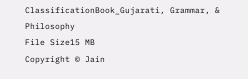ClassificationBook_Gujarati, Grammar, & Philosophy
File Size15 MB
Copyright © Jain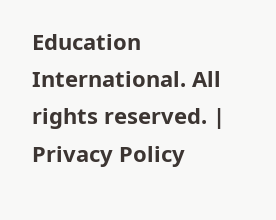Education International. All rights reserved. | Privacy Policy